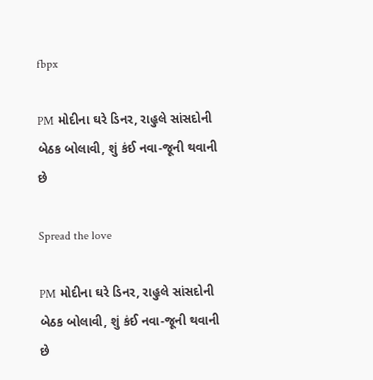fbpx

PM મોદીના ઘરે ડિનર, રાહુલે સાંસદોની બેઠક બોલાવી, શું કંઈ નવા-જૂની થવાની છે

Spread the love

PM મોદીના ઘરે ડિનર, રાહુલે સાંસદોની બેઠક બોલાવી, શું કંઈ નવા-જૂની થવાની છે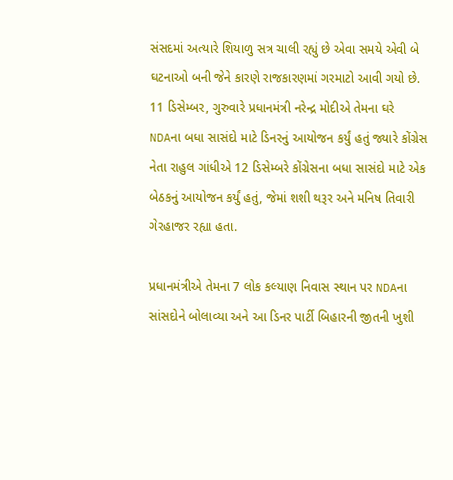સંસદમાં અત્યારે શિયાળુ સત્ર ચાલી રહ્યું છે એવા સમયે એવી બે ઘટનાઓ બની જેને કારણે રાજકારણમાં ગરમાટો આવી ગયો છે. 11 ડિસેમ્બર, ગુરુવારે પ્રધાનમંત્રી નરેન્દ્ર મોદીએ તેમના ઘરે NDAના બધા સાસંદો માટે ડિનરનું આયોજન કર્યું હતું જ્યારે કોંગ્રેસ નેતા રાહુલ ગાંધીએ 12 ડિસેમ્બરે કોંગ્રેસના બધા સાસંદો માટે એક બેઠકનું આયોજન કર્યું હતું, જેમાં શશી થરૂર અને મનિષ તિવારી ગેરહાજર રહ્યા હતા.

પ્રધાનમંત્રીએ તેમના 7 લોક કલ્યાણ નિવાસ સ્થાન પર NDAના સાંસદોને બોલાવ્યા અને આ ડિનર પાર્ટી બિહારની જીતની ખુશી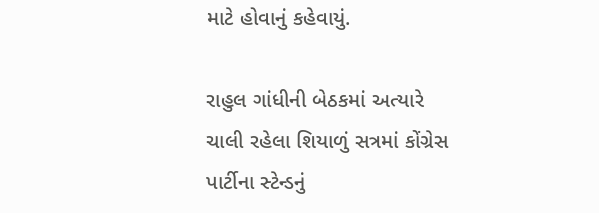માટે હોવાનું કહેવાયું.

રાહુલ ગાંધીની બેઠકમાં અત્યારે ચાલી રહેલા શિયાળું સત્રમાં કોંગ્રેસ પાર્ટીના સ્ટેન્ડનું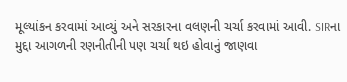મૂલ્યાંકન કરવામાં આવ્યું અને સરકારના વલણની ચર્ચા કરવામાં આવી. SIRના મુદ્દા આગળની રણનીતીની પણ ચર્ચા થઇ હોવાનું જાણવા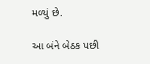મળ્યું છે.

આ બંને બેઠક પછી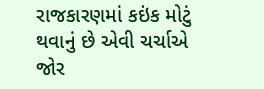રાજકારણમાં કઇંક મોટું થવાનું છે એવી ચર્ચાએ જોર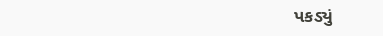પકડ્યું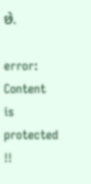છે.

error: Content is protected !!